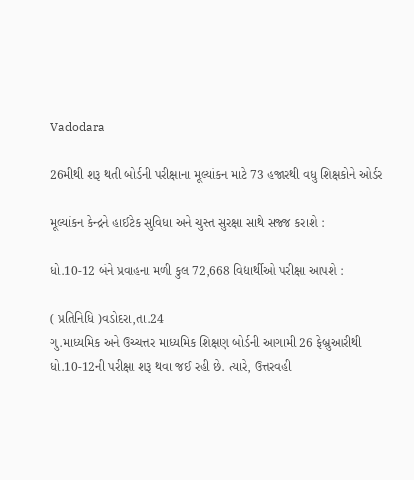Vadodara

26મીથી શરૂ થતી બોર્ડની પરીક્ષાના મૂલ્યાંકન માટે 73 હજારથી વધુ શિક્ષકોને ઓર્ડર

મૂલ્યાંકન કેન્દ્રને હાઈટેક સુવિધા અને ચુસ્ત સુરક્ષા સાથે સજ્જ કરાશે :

ધો.10-12 બંને પ્રવાહના મળી કુલ 72,668 વિદ્યાર્થીઓ પરીક્ષા આપશે :

( પ્રતિનિધિ )વડોદરા,તા.24
ગુ.માધ્યમિક અને ઉચ્ચત્તર માધ્યમિક શિક્ષણ બોર્ડની આગામી 26 ફેબ્રુઆરીથી ધો.10-12ની પરીક્ષા શરૂ થવા જઈ રહી છે. ત્યારે, ઉત્તરવહી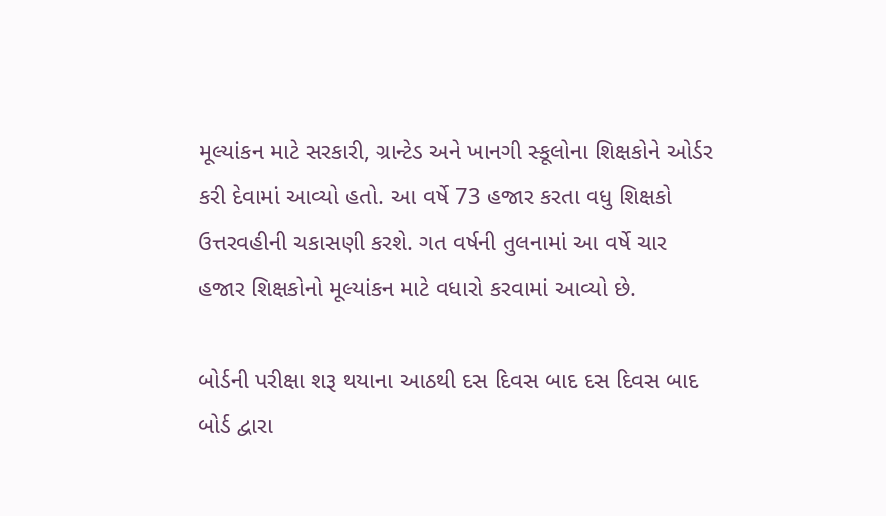મૂલ્યાંકન માટે સરકારી, ગ્રાન્ટેડ અને ખાનગી સ્કૂલોના શિક્ષકોને ઓર્ડર કરી દેવામાં આવ્યો હતો. આ વર્ષે 73 હજાર કરતા વધુ શિક્ષકો ઉત્તરવહીની ચકાસણી કરશે. ગત વર્ષની તુલનામાં આ વર્ષે ચાર હજાર શિક્ષકોનો મૂલ્યાંકન માટે વધારો કરવામાં આવ્યો છે.

બોર્ડની પરીક્ષા શરૂ થયાના આઠથી દસ દિવસ બાદ દસ દિવસ બાદ બોર્ડ દ્વારા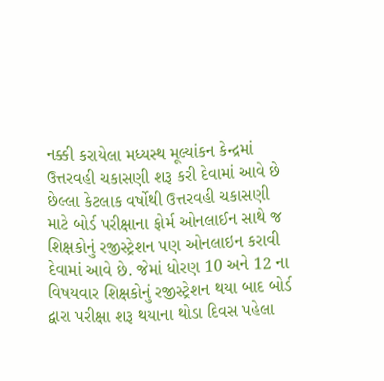નક્કી કરાયેલા મધ્યસ્થ મૂલ્યાંકન કેન્દ્રમાં ઉત્તરવહી ચકાસણી શરૂ કરી દેવામાં આવે છે છેલ્લા કેટલાક વર્ષોથી ઉત્તરવહી ચકાસણી માટે બોર્ડ પરીક્ષાના ફોર્મ ઓનલાઈન સાથે જ શિક્ષકોનું રજીસ્ટ્રેશન પણ ઓનલાઇન કરાવી દેવામાં આવે છે. જેમાં ધોરણ 10 અને 12 ના વિષયવાર શિક્ષકોનું રજીસ્ટ્રેશન થયા બાદ બોર્ડ દ્વારા પરીક્ષા શરૂ થયાના થોડા દિવસ પહેલા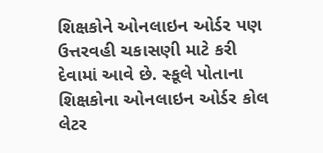શિક્ષકોને ઓનલાઇન ઓર્ડર પણ ઉત્તરવહી ચકાસણી માટે કરી દેવામાં આવે છે. સ્કૂલે પોતાના શિક્ષકોના ઓનલાઇન ઓર્ડર કોલ લેટર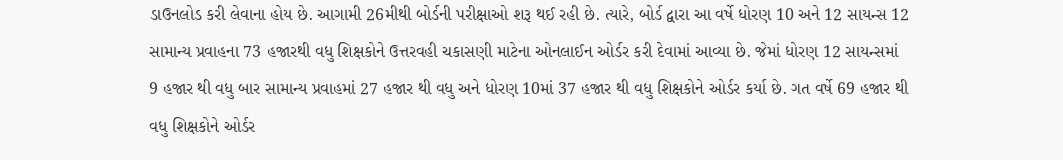ડાઉનલોડ કરી લેવાના હોય છે. આગામી 26મીથી બોર્ડની પરીક્ષાઓ શરૂ થઈ રહી છે. ત્યારે, બોર્ડ દ્વારા આ વર્ષે ધોરણ 10 અને 12 સાયન્સ 12 સામાન્ય પ્રવાહના 73 હજારથી વધુ શિક્ષકોને ઉત્તરવહી ચકાસણી માટેના ઓનલાઈન ઓર્ડર કરી દેવામાં આવ્યા છે. જેમાં ધોરણ 12 સાયન્સમાં 9 હજાર થી વધુ બાર સામાન્ય પ્રવાહમાં 27 હજાર થી વધુ અને ધોરણ 10માં 37 હજાર થી વધુ શિક્ષકોને ઓર્ડર કર્યા છે. ગત વર્ષે 69 હજાર થી વધુ શિક્ષકોને ઓર્ડર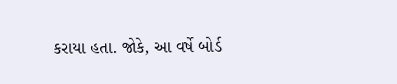કરાયા હતા. જોકે, આ વર્ષે બોર્ડ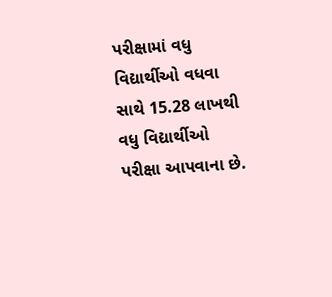પરીક્ષામાં વધુ વિદ્યાર્થીઓ વધવા સાથે 15.28 લાખથી વધુ વિદ્યાર્થીઓ પરીક્ષા આપવાના છે.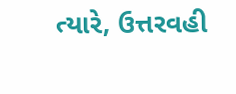ત્યારે, ઉત્તરવહી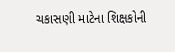ચકાસણી માટેના શિક્ષકોની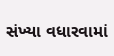સંખ્યા વધારવામાં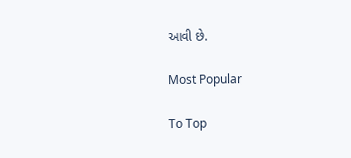આવી છે.

Most Popular

To Top